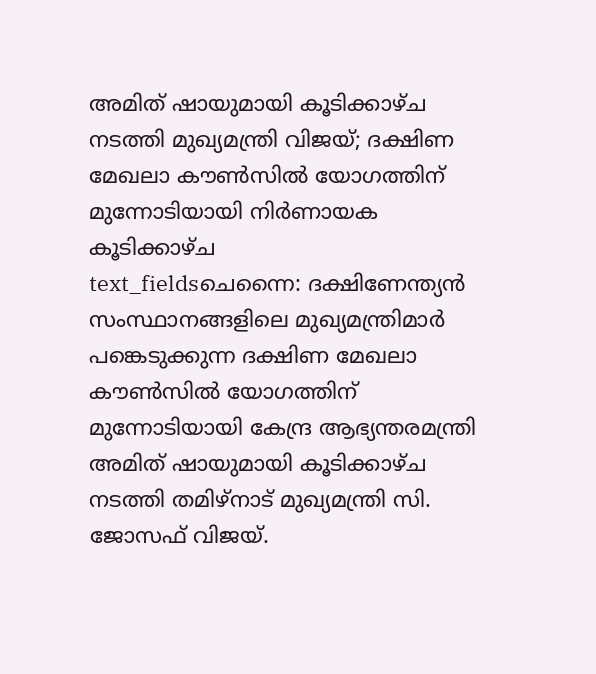അമിത് ഷായുമായി കൂടിക്കാഴ്ച നടത്തി മുഖ്യമന്ത്രി വിജയ്; ദക്ഷിണ മേഖലാ കൗൺസിൽ യോഗത്തിന് മുന്നോടിയായി നിർണായക കൂടിക്കാഴ്ച
text_fieldsചെന്നൈ: ദക്ഷിണേന്ത്യൻ സംസ്ഥാനങ്ങളിലെ മുഖ്യമന്ത്രിമാർ പങ്കെടുക്കുന്ന ദക്ഷിണ മേഖലാ കൗൺസിൽ യോഗത്തിന് മുന്നോടിയായി കേന്ദ്ര ആഭ്യന്തരമന്ത്രി അമിത് ഷായുമായി കൂടിക്കാഴ്ച നടത്തി തമിഴ്നാട് മുഖ്യമന്ത്രി സി. ജോസഫ് വിജയ്.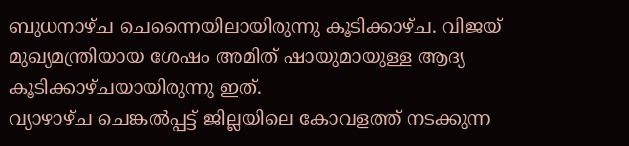ബുധനാഴ്ച ചെന്നൈയിലായിരുന്നു കൂടിക്കാഴ്ച. വിജയ് മുഖ്യമന്ത്രിയായ ശേഷം അമിത് ഷായുമായുള്ള ആദ്യ കൂടിക്കാഴ്ചയായിരുന്നു ഇത്.
വ്യാഴാഴ്ച ചെങ്കൽപ്പട്ട് ജില്ലയിലെ കോവളത്ത് നടക്കുന്ന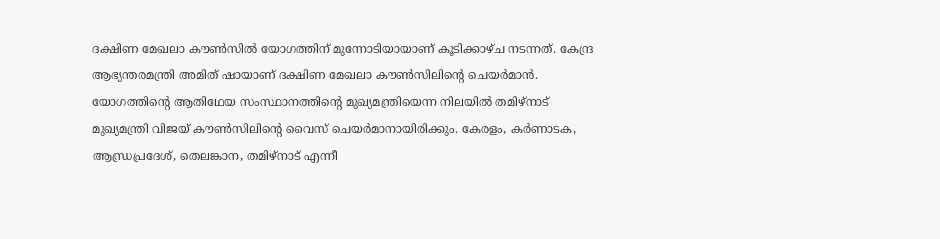ദക്ഷിണ മേഖലാ കൗൺസിൽ യോഗത്തിന് മുന്നോടിയായാണ് കൂടിക്കാഴ്ച നടന്നത്. കേന്ദ്ര ആഭ്യന്തരമന്ത്രി അമിത് ഷായാണ് ദക്ഷിണ മേഖലാ കൗൺസിലിന്റെ ചെയർമാൻ. യോഗത്തിന്റെ ആതിഥേയ സംസ്ഥാനത്തിന്റെ മുഖ്യമന്ത്രിയെന്ന നിലയിൽ തമിഴ്നാട് മുഖ്യമന്ത്രി വിജയ് കൗൺസിലിന്റെ വൈസ് ചെയർമാനായിരിക്കും. കേരളം, കർണാടക, ആന്ധ്രപ്രദേശ്, തെലങ്കാന, തമിഴ്നാട് എന്നീ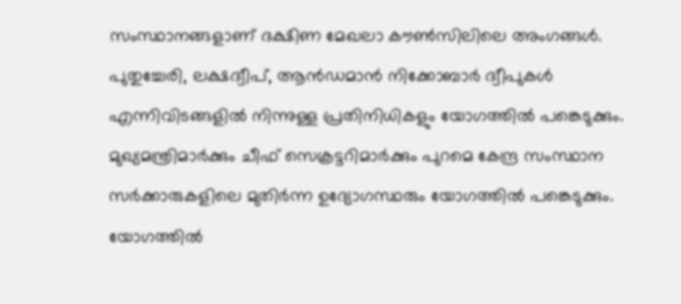സംസ്ഥാനങ്ങളാണ് ദക്ഷിണ മേഖലാ കൗൺസിലിലെ അംഗങ്ങൾ. പുതുച്ചേരി, ലക്ഷദ്വീപ്, ആൻഡമാൻ നിക്കോബാർ ദ്വീപുകൾ എന്നിവിടങ്ങളിൽ നിന്നുള്ള പ്രതിനിധികളും യോഗത്തിൽ പങ്കെടുക്കും. മുഖ്യമന്ത്രിമാർക്കും ചീഫ് സെക്രട്ടറിമാർക്കും പുറമെ കേന്ദ്ര സംസ്ഥാന സർക്കാരുകളിലെ മുതിർന്ന ഉദ്യോഗസ്ഥരും യോഗത്തിൽ പങ്കെടുക്കും. യോഗത്തിൽ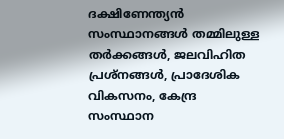ദക്ഷിണേന്ത്യൻ സംസ്ഥാനങ്ങൾ തമ്മിലുള്ള തർക്കങ്ങൾ, ജലവിഹിത പ്രശ്നങ്ങൾ, പ്രാദേശിക വികസനം, കേന്ദ്ര സംസ്ഥാന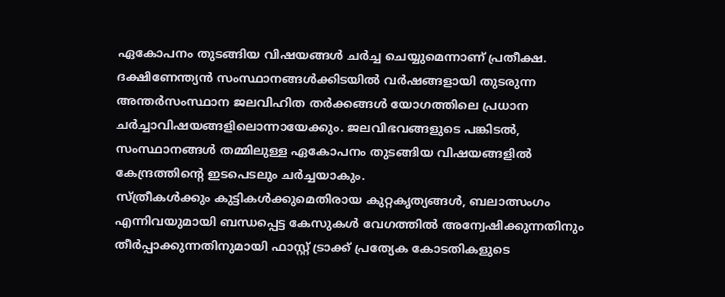ഏകോപനം തുടങ്ങിയ വിഷയങ്ങൾ ചർച്ച ചെയ്യുമെന്നാണ് പ്രതീക്ഷ.
ദക്ഷിണേന്ത്യൻ സംസ്ഥാനങ്ങൾക്കിടയിൽ വർഷങ്ങളായി തുടരുന്ന അന്തർസംസ്ഥാന ജലവിഹിത തർക്കങ്ങൾ യോഗത്തിലെ പ്രധാന ചർച്ചാവിഷയങ്ങളിലൊന്നായേക്കും. ജലവിഭവങ്ങളുടെ പങ്കിടൽ, സംസ്ഥാനങ്ങൾ തമ്മിലുള്ള ഏകോപനം തുടങ്ങിയ വിഷയങ്ങളിൽ കേന്ദ്രത്തിന്റെ ഇടപെടലും ചർച്ചയാകും.
സ്ത്രീകൾക്കും കുട്ടികൾക്കുമെതിരായ കുറ്റകൃത്യങ്ങൾ, ബലാത്സംഗം എന്നിവയുമായി ബന്ധപ്പെട്ട കേസുകൾ വേഗത്തിൽ അന്വേഷിക്കുന്നതിനും തീർപ്പാക്കുന്നതിനുമായി ഫാസ്റ്റ് ട്രാക്ക് പ്രത്യേക കോടതികളുടെ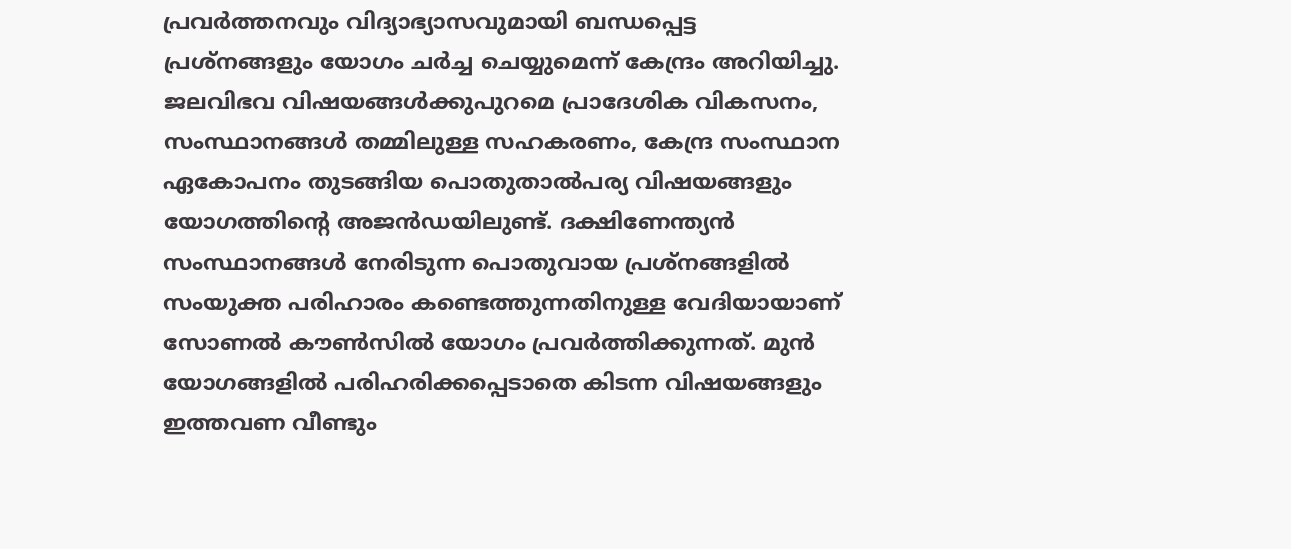പ്രവർത്തനവും വിദ്യാഭ്യാസവുമായി ബന്ധപ്പെട്ട പ്രശ്നങ്ങളും യോഗം ചർച്ച ചെയ്യുമെന്ന് കേന്ദ്രം അറിയിച്ചു. ജലവിഭവ വിഷയങ്ങൾക്കുപുറമെ പ്രാദേശിക വികസനം, സംസ്ഥാനങ്ങൾ തമ്മിലുള്ള സഹകരണം, കേന്ദ്ര സംസ്ഥാന ഏകോപനം തുടങ്ങിയ പൊതുതാൽപര്യ വിഷയങ്ങളും യോഗത്തിന്റെ അജൻഡയിലുണ്ട്. ദക്ഷിണേന്ത്യൻ സംസ്ഥാനങ്ങൾ നേരിടുന്ന പൊതുവായ പ്രശ്നങ്ങളിൽ സംയുക്ത പരിഹാരം കണ്ടെത്തുന്നതിനുള്ള വേദിയായാണ് സോണൽ കൗൺസിൽ യോഗം പ്രവർത്തിക്കുന്നത്. മുൻ യോഗങ്ങളിൽ പരിഹരിക്കപ്പെടാതെ കിടന്ന വിഷയങ്ങളും ഇത്തവണ വീണ്ടും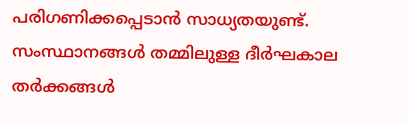പരിഗണിക്കപ്പെടാൻ സാധ്യതയുണ്ട്. സംസ്ഥാനങ്ങൾ തമ്മിലുള്ള ദീർഘകാല തർക്കങ്ങൾ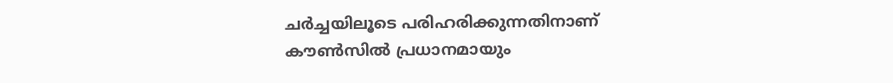ചർച്ചയിലൂടെ പരിഹരിക്കുന്നതിനാണ് കൗൺസിൽ പ്രധാനമായും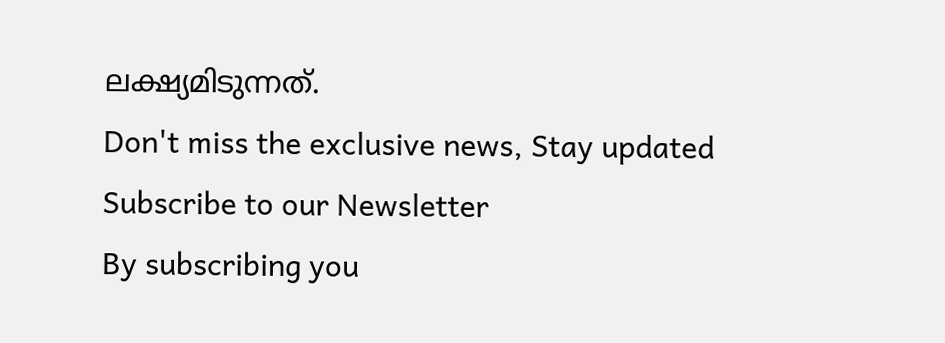ലക്ഷ്യമിടുന്നത്.
Don't miss the exclusive news, Stay updated
Subscribe to our Newsletter
By subscribing you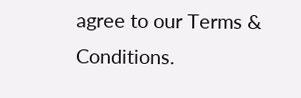agree to our Terms & Conditions.